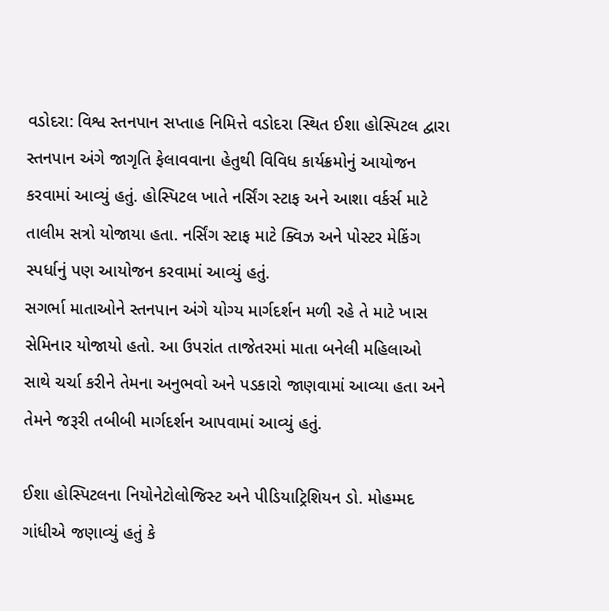વડોદરા: વિશ્વ સ્તનપાન સપ્તાહ નિમિત્તે વડોદરા સ્થિત ઈશા હોસ્પિટલ દ્વારા સ્તનપાન અંગે જાગૃતિ ફેલાવવાના હેતુથી વિવિધ કાર્યક્રમોનું આયોજન કરવામાં આવ્યું હતું. હોસ્પિટલ ખાતે નર્સિંગ સ્ટાફ અને આશા વર્કર્સ માટે તાલીમ સત્રો યોજાયા હતા. નર્સિંગ સ્ટાફ માટે ક્વિઝ અને પોસ્ટર મેકિંગ સ્પર્ધાનું પણ આયોજન કરવામાં આવ્યું હતું.
સગર્ભા માતાઓને સ્તનપાન અંગે યોગ્ય માર્ગદર્શન મળી રહે તે માટે ખાસ સેમિનાર યોજાયો હતો. આ ઉપરાંત તાજેતરમાં માતા બનેલી મહિલાઓ સાથે ચર્ચા કરીને તેમના અનુભવો અને પડકારો જાણવામાં આવ્યા હતા અને તેમને જરૂરી તબીબી માર્ગદર્શન આપવામાં આવ્યું હતું.

ઈશા હોસ્પિટલના નિયોનેટોલોજિસ્ટ અને પીડિયાટ્રિશિયન ડો. મોહમ્મદ ગાંધીએ જણાવ્યું હતું કે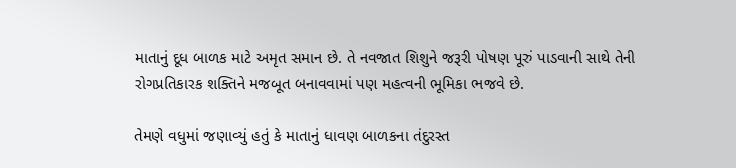માતાનું દૂધ બાળક માટે અમૃત સમાન છે. તે નવજાત શિશુને જરૂરી પોષણ પૂરું પાડવાની સાથે તેની રોગપ્રતિકારક શક્તિને મજબૂત બનાવવામાં પણ મહત્વની ભૂમિકા ભજવે છે.

તેમણે વધુમાં જણાવ્યું હતું કે માતાનું ધાવણ બાળકના તંદુરસ્ત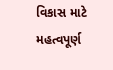વિકાસ માટે મહત્વપૂર્ણ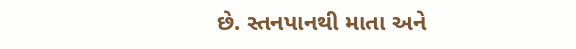છે. સ્તનપાનથી માતા અને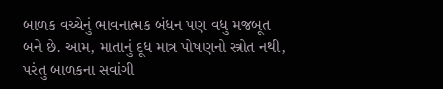બાળક વચ્ચેનું ભાવનાત્મક બંધન પણ વધુ મજબૂત બને છે. આમ, માતાનું દૂધ માત્ર પોષણનો સ્ત્રોત નથી, પરંતુ બાળકના સવાંગી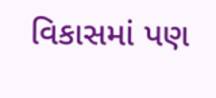વિકાસમાં પણ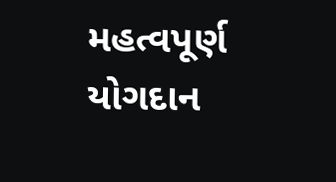મહત્વપૂર્ણ યોગદાન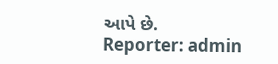આપે છે.
Reporter: admin